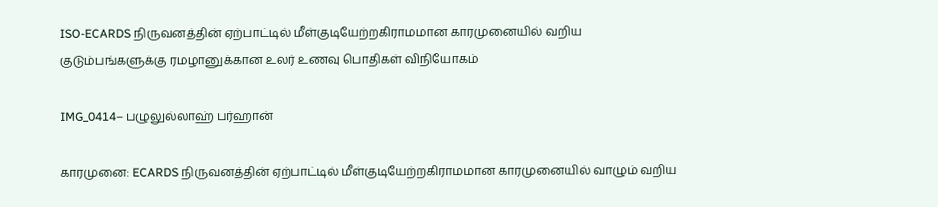ISO-ECARDS நிருவனத்தின் ஏற்பாட்டில் மீள்குடியேற்றகிராமமான காரமுனையில் வறிய குடும்பங்களுக்கு ரமழானுக்கான உலர் உணவு பொதிகள் விநியோகம்

IMG_0414– பழுலுல்லாஹ் பர்ஹான்

காரமுனை: ECARDS நிருவனத்தின் ஏற்பாட்டில் மீள்குடியேற்றகிராமமான காரமுனையில் வாழும் வறிய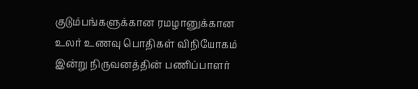குடும்பங்களுக்கான ரமழானுக்கான உலர் உணவு பொதிகள் விநியோகம் இன்று நிருவனத்தின் பணிப்பாளர்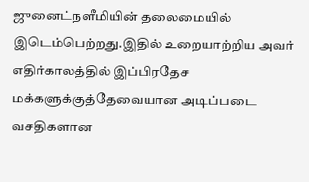ஜுனைட்நளீமியின் தலைமையில் இடெம்பெற்றது.இதில் உறையாற்றிய அவர் எதிர்காலத்தில் இப்பிரதேச மக்களுக்குத்தேவையான அடிப்படை வசதிகளான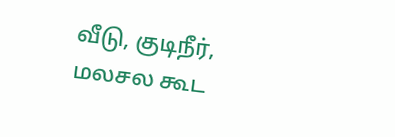வீடு, குடிநீர், மலசல கூட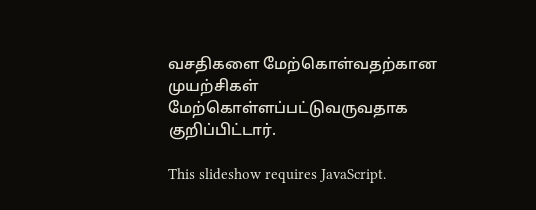வசதிகளை மேற்கொள்வதற்கான முயற்சிகள் மேற்கொள்ளப்பட்டுவருவதாக குறிப்பிட்டார்.

This slideshow requires JavaScript.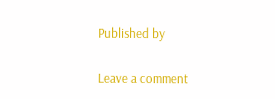Published by

Leave a comment